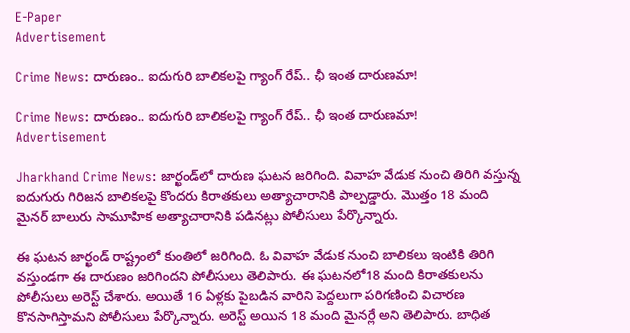E-Paper
Advertisement

Crime News: దారుణం.. ఐదుగురి బాలికలపై గ్యాంగ్ రేప్.. ఛీ ఇంత దారుణమా!

Crime News: దారుణం.. ఐదుగురి బాలికలపై గ్యాంగ్ రేప్.. ఛీ ఇంత దారుణమా!
Advertisement

Jharkhand Crime News: జార్ఖండ్‌లో దారుణ ఘటన జరిగింది. వివాహ వేడుక నుంచి తిరిగి వస్తున్న ఐదుగురు గిరిజన బాలికలపై కొందరు కిరాతకులు అత్యాచారానికి పాల్పడ్డారు. మొత్తం 18 మంది మైనర్ బాలురు సామూహిక అత్యాచారానికి పడినట్లు పోలీసులు పేర్కొన్నారు.

ఈ ఘటన జార్ఖండ్ రాష్ట్రంలో కుంతిలో జరిగింది. ఓ వివాహ వేడుక నుంచి బాలికలు ఇంటికి తిరిగి వస్తుండగా ఈ దారుణం జరిగిందని పోలీసులు తెలిపారు. ఈ ఘటనలో18 మంది కిరాతకులను పోలీసులు అరెస్ట్ చేశారు. అయితే 16 ఏళ్లకు పైబడిన వారిని పెద్దలుగా పరిగణించి విచారణ కొనసాగిస్తామని పోలీసులు పేర్కొన్నారు. అరెస్ట్ అయిన 18 మంది మైనర్లే అని తెలిపారు. బాధిత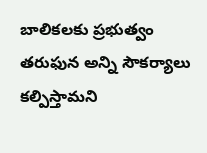బాలికలకు ప్రభుత్వం తరుఫున అన్ని సౌకర్యాలు కల్పిస్తామని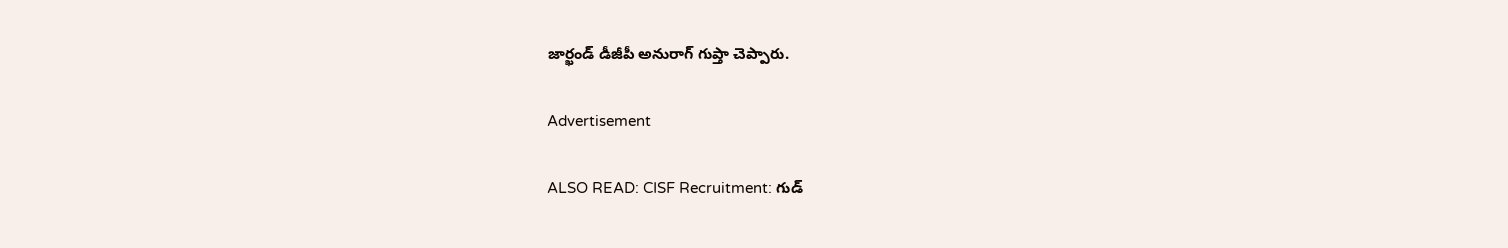జార్ఖండ్ డీజీపీ అనురాగ్ గుప్తా చెప్పారు.

Advertisement

ALSO READ: CISF Recruitment: గుడ్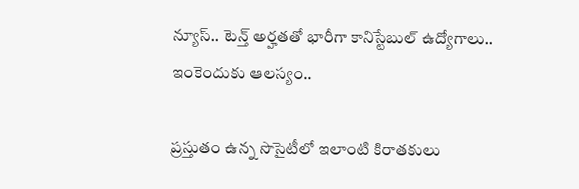న్యూస్.. టెన్త్ అర్హతతో భారీగా కానిస్టేబుల్ ఉద్యోగాలు.. ఇంకెందుకు ఆలస్యం..

ప్రస్తుతం ఉన్న సొసైటీలో ఇలాంటి కిరాతకులు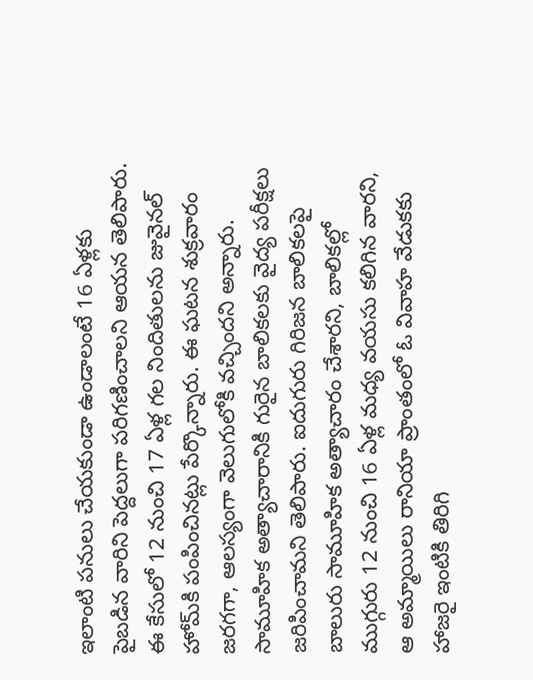ఇలాంటి పనులు చేయకుండా ఉండాలంటే 16 ఏళ్లకు పైబడిన వారిని పెద్దలుగా పరిగణించాలని ఆయన తెలిపారు. ఈ కేసులో 12 నుంచి 17 ఏళ్ల గల నిందితులను జువైనల్ హోమ్‌కి పంపించినట్లు పేర్కొన్నారు. ఈ ఘటన శుక్రవారం జరగగా, ఆలస్యంగా వెలుగులోకి వచ్చిందని అన్నారు. సామూహిక అత్యాచారానికి గురైన బాలికలకు వైద్య పరీక్షలు జరిపించామని తెలిపారు. ఐదుగురు గిరిజన బాలికలపై బాలురు సామూహిక అత్యాచారం చేశారని, బాలికల్లో ముగ్గురు 12 నుంచి 16 ఏళ్ల మధ్య వయసు కలిగిన వారని, ఆ అమ్మాయిలు రానియా ప్రాంతంలో ఓ వివాహ వేడుకకు హాజరై ఇంటికి తిరిగి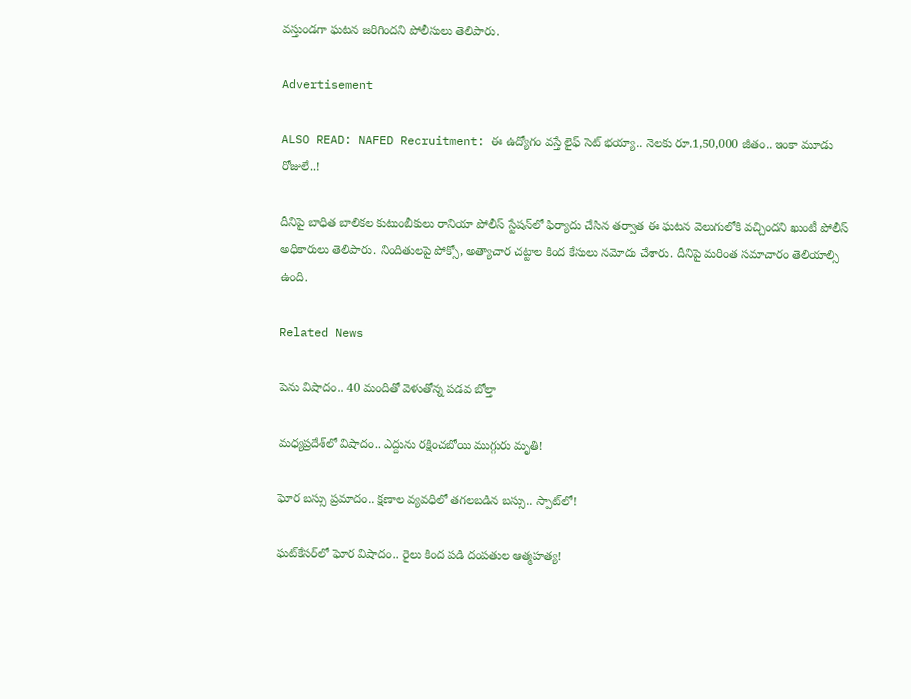వస్తుండగా ఘటన జరిగిందని పోలీసులు తెలిపారు.

Advertisement

ALSO READ: NAFED Recruitment: ఈ ఉద్యోగం వస్తే లైఫ్ సెట్ భయ్యా.. నెలకు రూ.1,50,000 జీతం.. ఇంకా మూడు రోజులే..!

దీనిపై బాధిత బాలికల కుటుంబీకులు రానియా పోలీస్ స్టేషన్‌లో ఫిర్యాదు చేసిన తర్వాత ఈ ఘటన వెలుగులోకి వచ్చిందని ఖుంటీ పోలీస్ అధికారులు తెలిపారు. నిందితులపై పోక్సో, అత్యాచార చట్టాల కింద కేసులు నమోదు చేశారు. దీనిపై మరింత సమాచారం తెలియాల్సి ఉంది.

Related News

పెను విషాదం.. 40 మందితో వెళుతోన్న ప‌డ‌వ బోల్తా

మధ్యప్రదేశ్‌లో విషాదం.. ఎద్దును రక్షించబోయి ముగ్గురు మృతి!

ఘోర బస్సు ప్రమాదం.. క్షణాల వ్యవధిలో తగలబడిన బస్సు.. స్పాట్‌లో!

ఘట్‌కేసర్‌లో ఘోర విషాదం.. రైలు కింద పడి దంపతుల ఆత్మహత్య!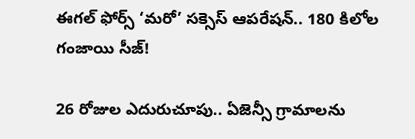ఈగల్ ఫోర్స్ ‘మరో’ సక్సెస్ ఆపరేషన్.. 180 కిలోల గంజాయి సీజ్!

26 రోజుల ఎదురుచూపు.. ఏజెన్సీ గ్రామాలను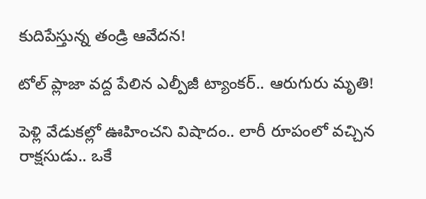కుదిపేస్తున్న తండ్రి ఆవేదన!

టోల్ ప్లాజా వద్ద పేలిన ఎల్పీజీ ట్యాంకర్.. ఆరుగురు మృతి!

పెళ్లి వేడుకల్లో ఊహించని విషాదం.. లారీ రూపంలో వచ్చిన రాక్షసుడు.. ఒకే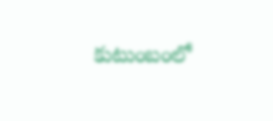కుటుంబంలో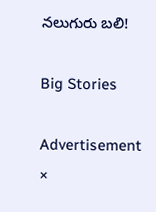నలుగురు బలి!

Big Stories

Advertisement
×